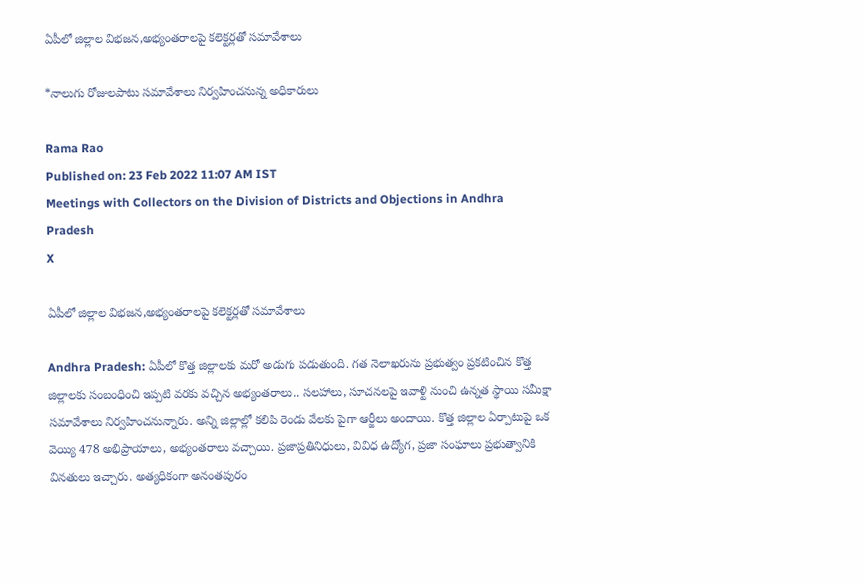ఏపీలో జిల్లాల విభజన,అభ్యంతరాలపై కలెక్టర్లతో సమావేశాలు

*నాలుగు రోజులపాటు సమావేశాలు నిర్వహించనున్న అధికారులు

Rama Rao
Published on: 23 Feb 2022 11:07 AM IST
Meetings with Collectors on the Division of Districts and Objections in Andhra Pradesh
X

ఏపీలో జిల్లాల విభజన,అభ్యంతరాలపై కలెక్టర్లతో సమావేశాలు

Andhra Pradesh: ఏపీలో కొత్త జిల్లాలకు మరో అడుగు పడుతుంది. గత నెలాఖరును ప్రభుత్వం ప్రకటించిన కొత్త జిల్లాలకు సంబంధించి ఇప్పటి వరకు వచ్చిన అభ్యంతరాలు.. సలహాలు, సూచనలపై ఇవాళ్టి నుంచి ఉన్నత స్థాయి సమీక్షా సమావేశాలు నిర్వహించనున్నారు. అన్ని జిల్లాల్లో కలిపి రెండు వేలకు పైగా ఆర్జీలు అందాయి. కొత్త జిల్లాల ఏర్పాటుపై ఒక వెయ్యి 478 అభిప్రాయాలు, అభ్యంతరాలు వచ్చాయి. ప్రజాప్రతినిధులు, వివిధ ఉద్యోగ, ప్రజా సంఘాలు ప్రభుత్వానికి వినతులు ఇచ్చారు. అత్యధికంగా అనంతపురం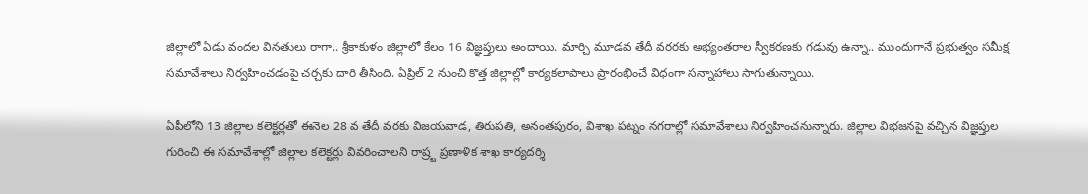జిల్లాలో ఏడు వందల వినతులు రాగా.. శ్రీకాకుళం జిల్లాలో కేలం 16 విజ్ఞప్తులు అందాయి. మార్చి మూడవ తేదీ వరరకు అభ్యంతరాల స్వీకరణకు గడువు ఉన్నా.. ముందుగానే ప్రభుత్వం సమీక్ష సమావేశాలు నిర్వహించడంపై చర్చకు దారి తీసింది. ఏప్రిల్ 2 నుంచి కొత్త జిల్లాల్లో కార్యకలాపాలు ప్రారంభించే విధంగా సన్నాహాలు సాగుతున్నాయి.

ఏపీలోని 13 జిల్లాల కలెక్టర్లతో ఈనెల 28 వ తేదీ వరకు విజయవాడ, తిరుపతి, అనంతపురం, విశాఖ పట్నం నగరాల్లో సమావేశాలు నిర్వహించనున్నారు. జిల్లాల విభజనపై వచ్చిన విజ్ఞప్తుల గురించి ఈ సమావేశాల్లో జిల్లాల కలెక్టర్లు వివరించాలని రాష్ర్ట ప్రణాళిక శాఖ కార్యదర్శి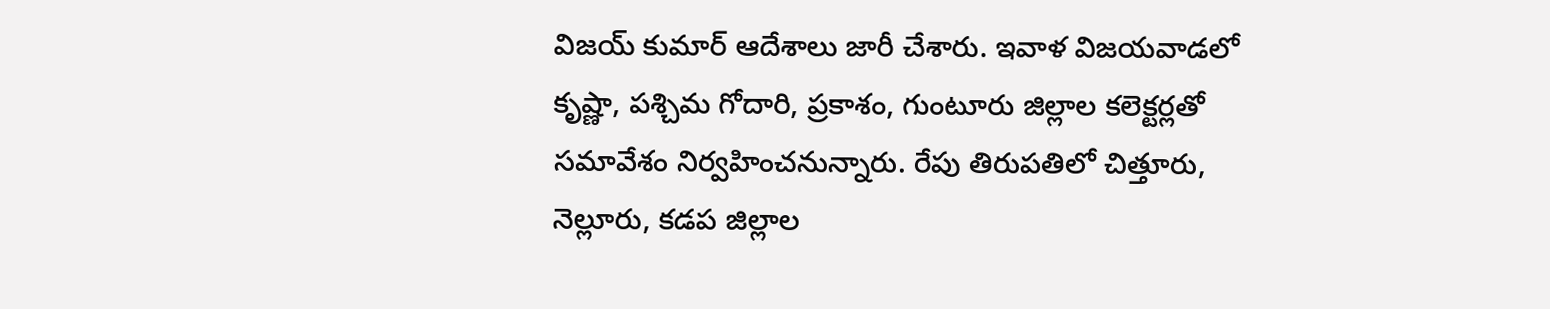విజయ్ కుమార్ ఆదేశాలు జారీ చేశారు. ఇవాళ విజయవాడలో కృష్ణా, పశ్చిమ గోదారి, ప్రకాశం, గుంటూరు జిల్లాల కలెక్టర్లతో సమావేశం నిర్వహించనున్నారు. రేపు తిరుపతిలో చిత్తూరు, నెల్లూరు, కడప జిల్లాల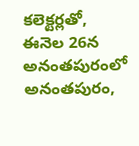కలెక్టర్లతో, ఈనెల 26న అనంతపురంలో అనంతపురం,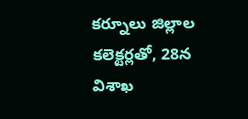కర్నూలు జిల్లాల కలెక్టర్లతో, 28న విశాఖ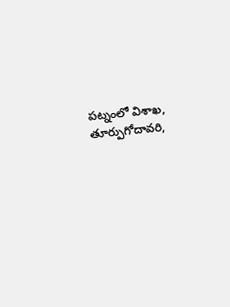పట్నంలో విశాఖ, తూర్పుగోదావరి,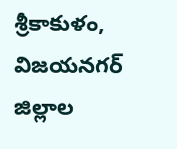శ్రీకాకుళం, విజయనగర్ జిల్లాల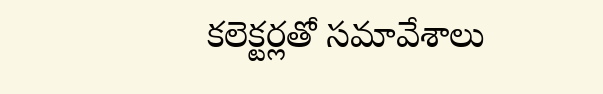కలెక్టర్లతో సమావేశాలు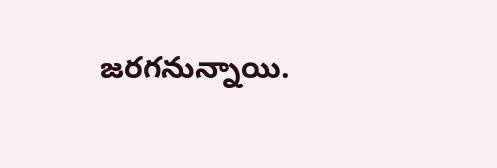జరగనున్నాయి.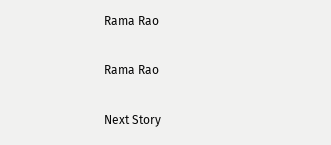Rama Rao

Rama Rao

Next Story